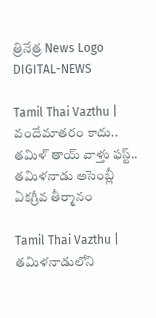త్రినేత్ర News Logo
DIGITAL-NEWS

Tamil Thai Vazthu | వందేమాత‌రం కాదు.. త‌మిళ్ తాయ్ వాళ్తు ఫస్ట్‌.. త‌మిళ‌నాడు అసెంబ్లీ ఏక‌గ్రీవ తీర్మానం

Tamil Thai Vazthu | త‌మిళ‌నాడులోని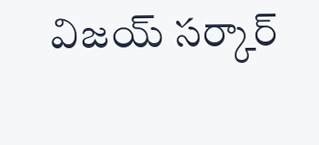విజ‌య్ స‌ర్కార్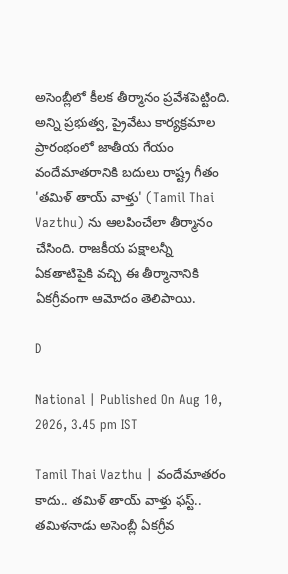అసెంబ్లీలో కీల‌క తీర్మానం ప్ర‌వేశ‌పెట్టింది. అన్ని ప్ర‌భుత్వ, ప్రైవేటు కార్య‌క్ర‌మాల ప్రారంభంలో జాతీయ గేయం వందేమాత‌రానికి బ‌దులు రాష్ట్ర గీతం 'త‌మిళ్ తాయ్ వాళ్తు' (Tamil Thai Vazthu) ను ఆలపించేలా తీర్మానం చేసింది. రాజ‌కీయ ప‌క్షాల‌న్నీ ఏక‌తాటిపైకి వ‌చ్చి ఈ తీర్మానానికి ఏక‌గ్రీవంగా ఆమోదం తెలిపాయి.

D

National | Published On Aug 10, 2026, 3.45 pm IST

Tamil Thai Vazthu | వందేమాత‌రం కాదు.. త‌మిళ్ తాయ్ వాళ్తు ఫస్ట్‌.. త‌మిళ‌నాడు అసెంబ్లీ ఏక‌గ్రీవ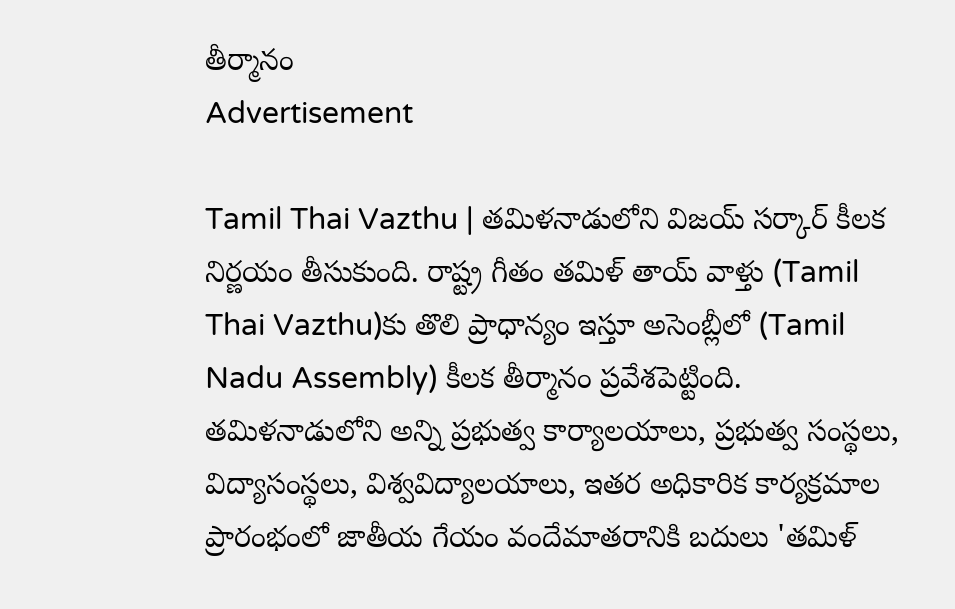తీర్మానం
Advertisement

Tamil Thai Vazthu | త‌మిళ‌నాడులోని విజ‌య్ స‌ర్కార్ కీల‌క నిర్ణ‌యం తీసుకుంది. రాష్ట్ర గీతం త‌మిళ్ తాయ్ వాళ్తు (Tamil Thai Vazthu)కు తొలి ప్రాధాన్యం ఇస్తూ అసెంబ్లీలో (Tamil Nadu Assembly) కీల‌క తీర్మానం ప్ర‌వేశ‌పెట్టింది. తమిళనాడులోని అన్ని ప్రభుత్వ కార్యాలయాలు, ప్రభుత్వ సంస్థలు, విద్యాసంస్థలు, విశ్వవిద్యాలయాలు, ఇతర అధికారిక కార్యక్రమాల ప్రారంభంలో జాతీయ గేయం వందేమాత‌రానికి బ‌దులు 'త‌మిళ్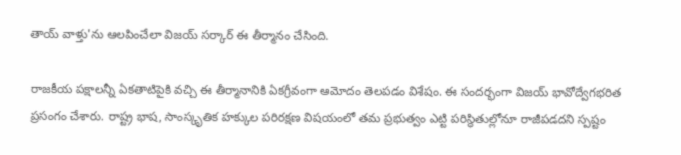తాయ్ వాళ్తు'ను ఆలపించేలా విజ‌య్ స‌ర్కార్ ఈ తీర్మానం చేసింది.

రాజ‌కీయ ప‌క్షాల‌న్నీ ఏక‌తాటిపైకి వ‌చ్చి ఈ తీర్మానానికి ఏక‌గ్రీవంగా ఆమోదం తెల‌ప‌డం విశేషం. ఈ సంద‌ర్భంగా విజ‌య్ భావోద్వేగ‌భ‌రిత ప్ర‌సంగం చేశారు. రాష్ట్ర భాష‌, సాంస్కృతిక హ‌క్కుల పరిరక్షణ విష‌యంలో త‌మ ప్ర‌భుత్వం ఎట్టి ప‌రిస్థితుల్లోనూ రాజీప‌డ‌ద‌ని స్ప‌ష్టం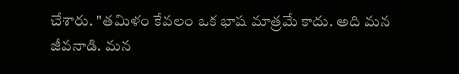చేశారు. "త‌మిళం కేవ‌లం ఒక భాష మాత్ర‌మే కాదు. అది మ‌న జీవ‌నాడి. మ‌న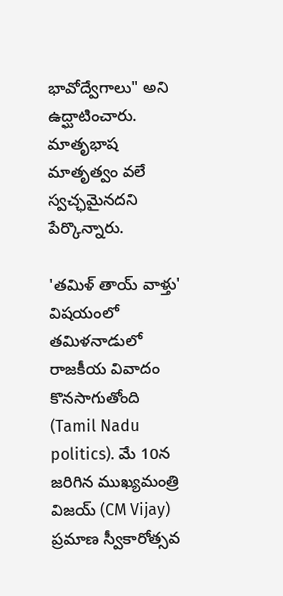భావోద్వేగాలు" అని ఉద్ఘాటించారు. మాతృభాష మాతృత్వం వలే స్వచ్ఛమైనదని పేర్కొన్నారు.

'త‌మిళ్ తాయ్ వాళ్తు' విషయంలో తమిళనాడులో రాజకీయ వివాదం కొనసాగుతోంది (Tamil Nadu politics). మే 10న జ‌రిగిన ముఖ్యమంత్రి విజ‌య్ (CM Vijay) ప్ర‌మాణ స్వీకారోత్స‌వ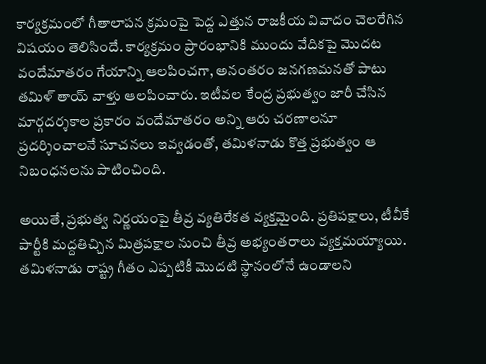కార్య‌క్ర‌మంలో గీతాలాప‌న క్ర‌మంపై పెద్ద ఎత్తున రాజ‌కీయ వివాదం చెల‌రేగిన విష‌యం తెలిసిందే. కార్యక్రమం ప్రారంభానికి ముందు వేదికపై మొద‌ట వందేమాతరం గేయాన్ని ఆలపించగా, అనంతరం జనగణమనతో పాటు త‌మిళ్ తాయ్ వాళ్తు ఆల‌పించారు. ఇటీవల కేంద్ర ప్రభుత్వం జారీ చేసిన మార్గదర్శకాల ప్రకారం వందేమాతరం అన్ని ఆరు చరణాలనూ ప్రదర్శించాలనే సూచనలు ఇవ్వడంతో, తమిళనాడు కొత్త ప్రభుత్వం ఆ నిబంధనలను పాటించింది.

అయితే, ప్ర‌భుత్వ నిర్ణ‌యంపై తీవ్ర వ్య‌తిరేక‌త వ్య‌క్త‌మైంది. ప్ర‌తిప‌క్షాలు, టీవీకే పార్టీకి మ‌ద్ద‌తిచ్చిన మిత్ర‌ప‌క్షాల నుంచి తీవ్ర అభ్యంత‌రాలు వ్య‌క్త‌మ‌య్యాయి. తమిళనాడు రాష్ట్ర గీతం ఎప్పటికీ మొద‌టి స్థానంలోనే ఉండాలని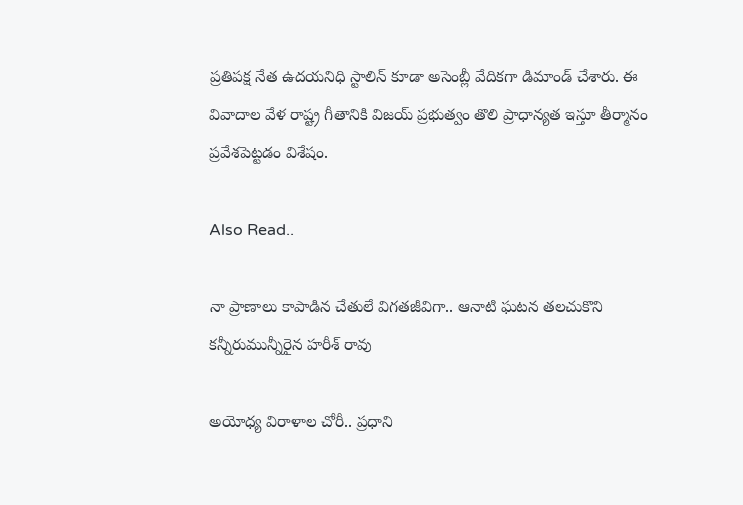ప్ర‌తిప‌క్ష నేత ఉద‌య‌నిధి స్టాలిన్ కూడా అసెంబ్లీ వేదిక‌గా డిమాండ్ చేశారు. ఈ వివాదాల వేళ రాష్ట్ర గీతానికి విజ‌య్ ప్ర‌భుత్వం తొలి ప్రాధాన్య‌త ఇస్తూ తీర్మానం ప్ర‌వేశ‌పెట్ట‌డం విశేషం.

Also Read..

నా ప్రాణాలు కాపాడిన చేతులే విగతజీవిగా.. ఆనాటి ఘటన తలచుకొని కన్నీరుమున్నీరైన హరీశ్ రావు

అయోధ్య విరాళాల చోరీ.. ప్రధాని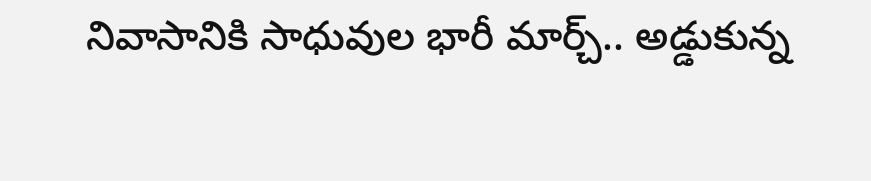నివాసానికి సాధువుల భారీ మార్చ్.. అడ్డుకున్న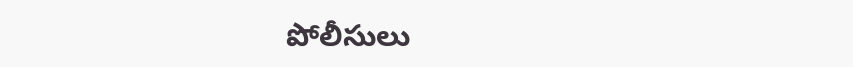పోలీసులు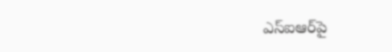ఎస్‌ఐఆర్‌పై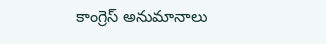కాంగ్రెస్‌ అనుమానాలు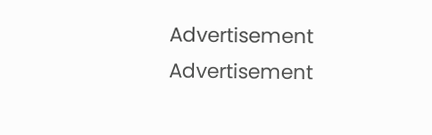Advertisement
Advertisement